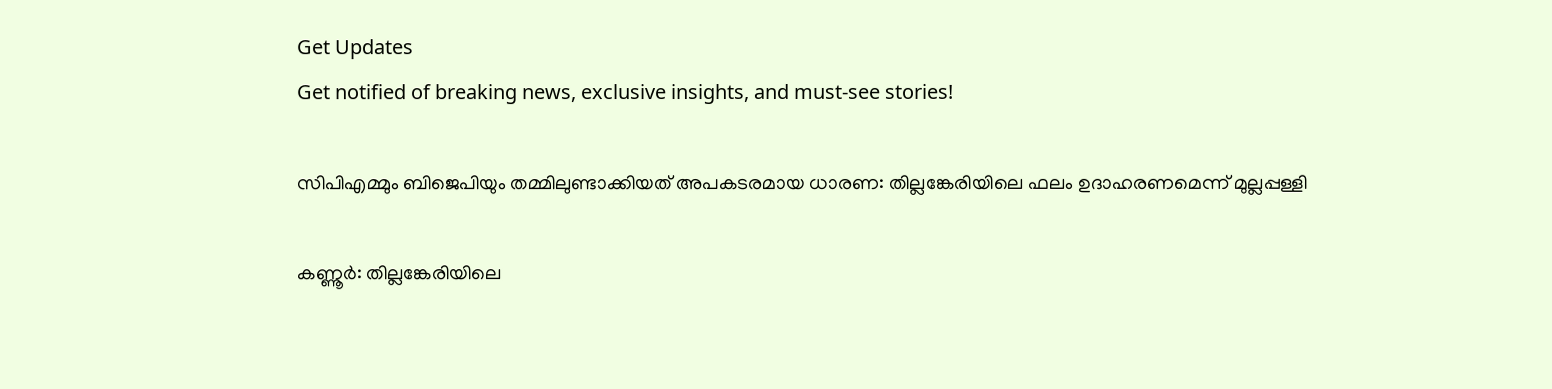Get Updates
Get notified of breaking news, exclusive insights, and must-see stories!

സിപിഎമ്മും ബിജെപിയും തമ്മിലുണ്ടാക്കിയത് അപകടരമായ ധാരണ: തില്ലങ്കേരിയിലെ ഫലം ഉദാഹരണമെന്ന് മുല്ലപ്പള്ളി

കണ്ണൂർ: തില്ലങ്കേരിയിലെ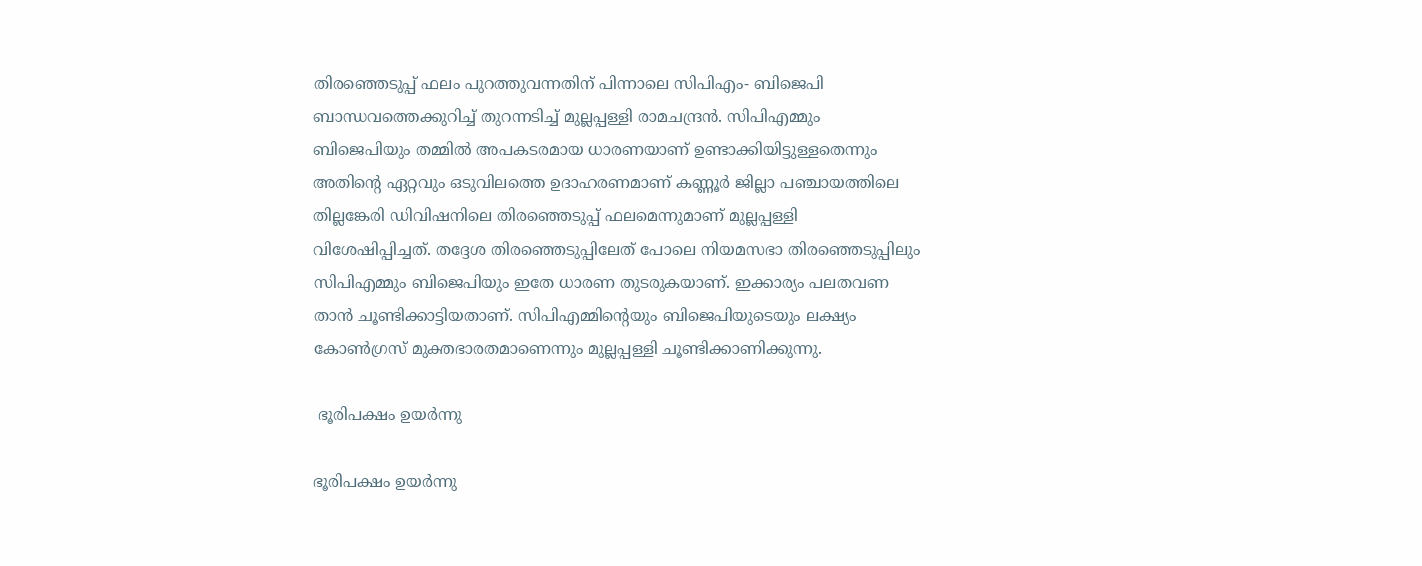തിരഞ്ഞെടുപ്പ് ഫലം പുറത്തുവന്നതിന് പിന്നാലെ സിപിഎം- ബിജെപി ബാന്ധവത്തെക്കുറിച്ച് തുറന്നടിച്ച് മുല്ലപ്പള്ളി രാമചന്ദ്രൻ. സിപിഎമ്മും ബിജെപിയും തമ്മില്‍ അപകടരമായ ധാരണയാണ് ഉണ്ടാക്കിയിട്ടുള്ളതെന്നും അതിന്റെ ഏറ്റവും ഒടുവിലത്തെ ഉദാഹരണമാണ് കണ്ണൂര്‍ ജില്ലാ പഞ്ചായത്തിലെ തില്ലങ്കേരി ഡിവിഷനിലെ തിരഞ്ഞെടുപ്പ് ഫലമെന്നുമാണ് മുല്ലപ്പള്ളി വിശേഷിപ്പിച്ചത്. തദ്ദേശ തിരഞ്ഞെടുപ്പിലേത് പോലെ നിയമസഭാ തിരഞ്ഞെടുപ്പിലും സിപിഎമ്മും ബിജെപിയും ഇതേ ധാരണ തുടരുകയാണ്. ഇക്കാര്യം പലതവണ താന്‍ ചൂണ്ടിക്കാട്ടിയതാണ്. സിപിഎമ്മിന്റെയും ബിജെപിയുടെയും ലക്ഷ്യം കോണ്‍ഗ്രസ് മുക്തഭാരതമാണെന്നും മുല്ലപ്പള്ളി ചൂണ്ടിക്കാണിക്കുന്നു.

 ഭൂരിപക്ഷം ഉയർന്നു

ഭൂരിപക്ഷം ഉയർന്നു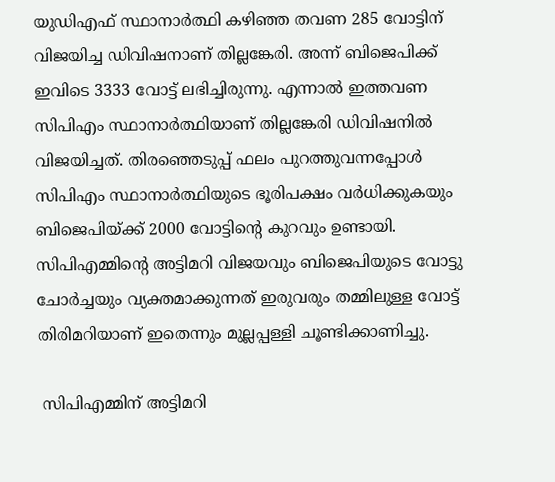യുഡിഎഫ് സ്ഥാനാര്‍ത്ഥി കഴിഞ്ഞ തവണ 285 വോട്ടിന് വിജയിച്ച ഡിവിഷനാണ് തില്ലങ്കേരി. അന്ന് ബിജെപിക്ക് ഇവിടെ 3333 വോട്ട് ലഭിച്ചിരുന്നു. എന്നാല്‍ ഇത്തവണ സിപിഎം സ്ഥാനാര്‍ത്ഥിയാണ് തില്ലങ്കേരി ഡിവിഷനില്‍ വിജയിച്ചത്. തിരഞ്ഞെടുപ്പ് ഫലം പുറത്തുവന്നപ്പോള്‍ സിപിഎം സ്ഥാനാര്‍ത്ഥിയുടെ ഭൂരിപക്ഷം വര്‍ധിക്കുകയും ബിജെപിയ്ക്ക് 2000 വോട്ടിന്റെ കുറവും ഉണ്ടായി. സിപിഎമ്മിന്റെ അട്ടിമറി വിജയവും ബിജെപിയുടെ വോട്ടു ചോര്‍ച്ചയും വ്യക്തമാക്കുന്നത് ഇരുവരും തമ്മിലുള്ള വോട്ട് തിരിമറിയാണ് ഇതെന്നും മുല്ലപ്പള്ളി ചൂണ്ടിക്കാണിച്ചു.

 സിപിഎമ്മിന് അട്ടിമറി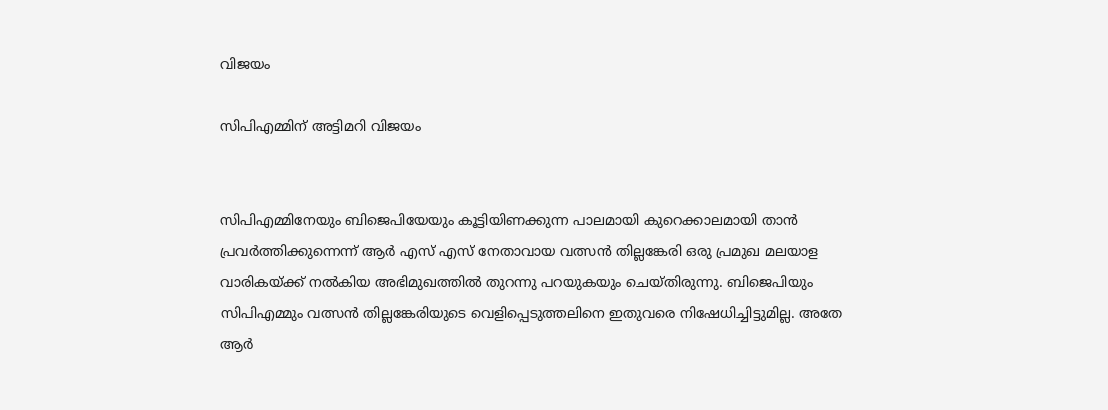വിജയം

സിപിഎമ്മിന് അട്ടിമറി വിജയം


സിപിഎമ്മിനേയും ബിജെപിയേയും കൂട്ടിയിണക്കുന്ന പാലമായി കുറെക്കാലമായി താന്‍ പ്രവര്‍ത്തിക്കുന്നെന്ന് ആര്‍ എസ് എസ് നേതാവായ വത്സന്‍ തില്ലങ്കേരി ഒരു പ്രമുഖ മലയാള വാരികയ്ക്ക് നല്‍കിയ അഭിമുഖത്തില്‍ തുറന്നു പറയുകയും ചെയ്തിരുന്നു. ബിജെപിയും സിപിഎമ്മും വത്സന്‍ തില്ലങ്കേരിയുടെ വെളിപ്പെടുത്തലിനെ ഇതുവരെ നിഷേധിച്ചിട്ടുമില്ല. അതേ ആര്‍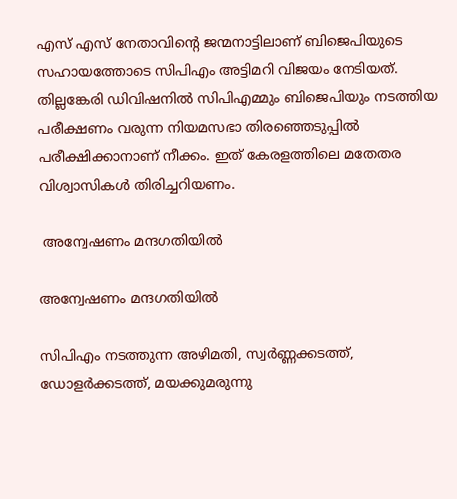എസ് എസ് നേതാവിന്റെ ജന്മനാട്ടിലാണ് ബിജെപിയുടെ സഹായത്തോടെ സിപിഎം അട്ടിമറി വിജയം നേടിയത്. തില്ലങ്കേരി ഡിവിഷനില്‍ സിപിഎമ്മും ബിജെപിയും നടത്തിയ പരീക്ഷണം വരുന്ന നിയമസഭാ തിരഞ്ഞെടുപ്പില്‍ പരീക്ഷിക്കാനാണ് നീക്കം. ഇത് കേരളത്തിലെ മതേതര വിശ്വാസികള്‍ തിരിച്ചറിയണം.

 അന്വേഷണം മന്ദഗതിയിൽ

അന്വേഷണം മന്ദഗതിയിൽ

സിപിഎം നടത്തുന്ന അഴിമതി, സ്വര്‍ണ്ണക്കടത്ത്, ഡോളര്‍ക്കടത്ത്, മയക്കുമരുന്നു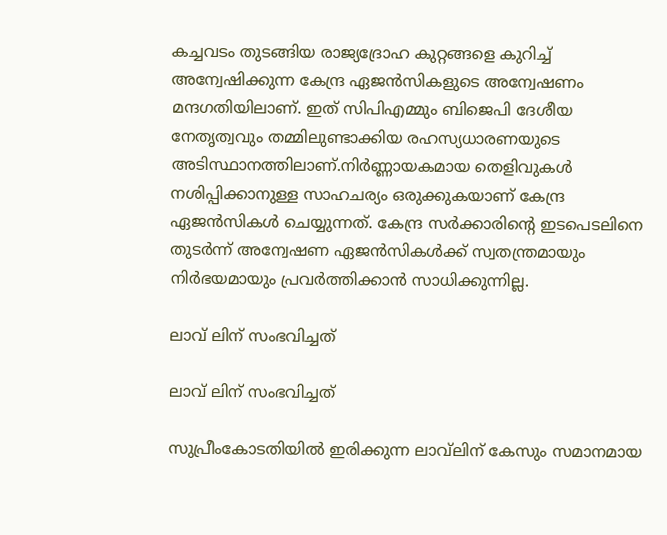കച്ചവടം തുടങ്ങിയ രാജ്യദ്രോഹ കുറ്റങ്ങളെ കുറിച്ച് അന്വേഷിക്കുന്ന കേന്ദ്ര ഏജന്‍സികളുടെ അന്വേഷണം മന്ദഗതിയിലാണ്. ഇത് സിപിഎമ്മും ബിജെപി ദേശീയ നേതൃത്വവും തമ്മിലുണ്ടാക്കിയ രഹസ്യധാരണയുടെ അടിസ്ഥാനത്തിലാണ്.നിര്‍ണ്ണായകമായ തെളിവുകള്‍ നശിപ്പിക്കാനുള്ള സാഹചര്യം ഒരുക്കുകയാണ് കേന്ദ്ര ഏജന്‍സികള്‍ ചെയ്യുന്നത്. കേന്ദ്ര സര്‍ക്കാരിന്റെ ഇടപെടലിനെ തുടര്‍ന്ന് അന്വേഷണ ഏജന്‍സികള്‍ക്ക് സ്വതന്ത്രമായും നിര്‍ഭയമായും പ്രവര്‍ത്തിക്കാന്‍ സാധിക്കുന്നില്ല.

ലാവ് ലിന് സംഭവിച്ചത്

ലാവ് ലിന് സംഭവിച്ചത്

സുപ്രീംകോടതിയില്‍ ഇരിക്കുന്ന ലാവ്‌ലിന് കേസും സമാനമായ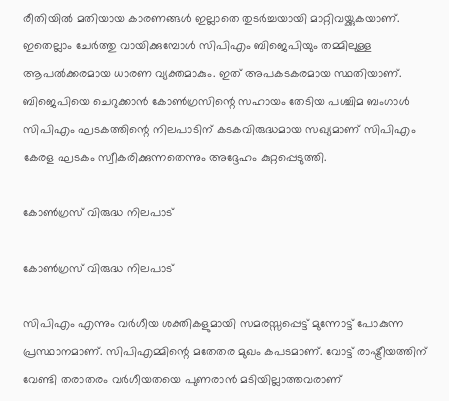രീതിയില്‍ മതിയായ കാരണങ്ങള്‍ ഇല്ലാതെ തുടര്‍ച്ചയായി മാറ്റിവയ്ക്കുകയാണ്. ഇതെല്ലാം ചേര്‍ത്തു വായിക്കുമ്പോള്‍ സിപിഎം ബിജെപിയും തമ്മിലുള്ള ആപല്‍ക്കരമായ ധാരണ വ്യക്തമാകും. ഇത് അപകടകരമായ സ്ഥതിയാണ്. ബിജെപിയെ ചെറുക്കാന്‍ കോണ്‍ഗ്രസിന്റെ സഹായം തേടിയ പശ്ചിമ ബംഗാള്‍ സിപിഎം ഘടകത്തിന്റെ നിലപാടിന് കടകവിരുദ്ധമായ സഖ്യമാണ് സിപിഎം കേരള ഘടകം സ്വീകരിക്കുന്നതെന്നും അദ്ദേഹം കുറ്റപ്പെടുത്തി.

കോൺഗ്രസ് വിരുദ്ധ നിലപാട്

കോൺഗ്രസ് വിരുദ്ധ നിലപാട്

സിപിഎം എന്നും വര്‍ഗീയ ശക്തികളുമായി സമരസ്സപ്പെട്ട് മുന്നോട്ട് പോകുന്ന പ്രസ്ഥാനമാണ്. സിപിഎമ്മിന്റെ മതേതര മുഖം കപടമാണ്. വോട്ട് രാഷ്ട്രീയത്തിന് വേണ്ടി തരാതരം വര്‍ഗീയതയെ പുണരാന്‍ മടിയില്ലാത്തവരാണ്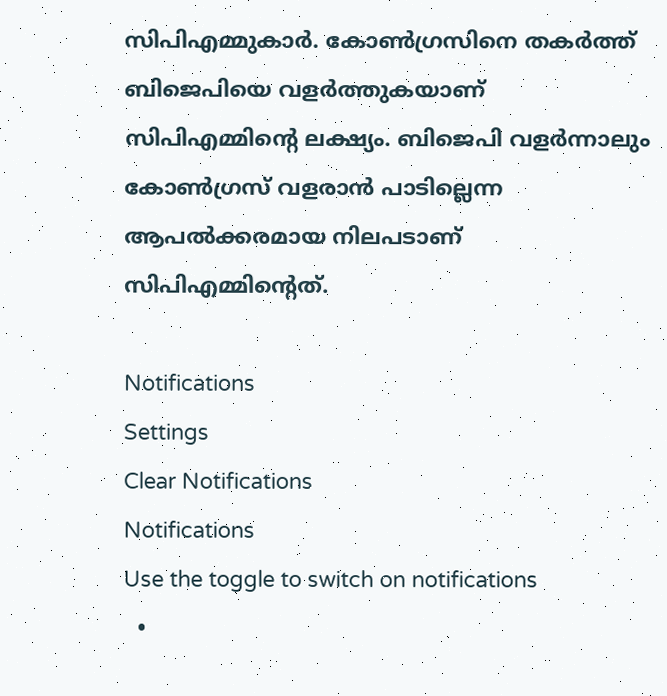സിപിഎമ്മുകാര്‍. കോണ്‍ഗ്രസിനെ തകര്‍ത്ത് ബിജെപിയെ വളര്‍ത്തുകയാണ് സിപിഎമ്മിന്റെ ലക്ഷ്യം. ബിജെപി വളര്‍ന്നാലും കോണ്‍ഗ്രസ് വളരാന്‍ പാടില്ലെന്ന ആപല്‍ക്കരമായ നിലപടാണ് സിപിഎമ്മിന്റെത്.

Notifications
Settings
Clear Notifications
Notifications
Use the toggle to switch on notifications
  •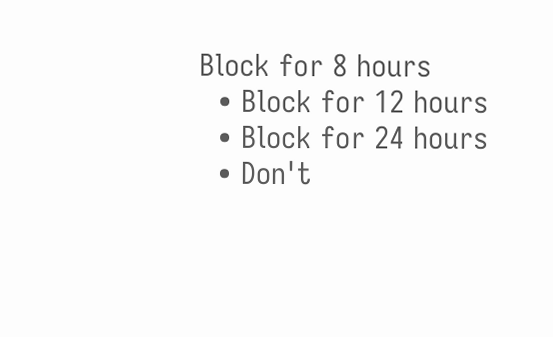Block for 8 hours
  • Block for 12 hours
  • Block for 24 hours
  • Don't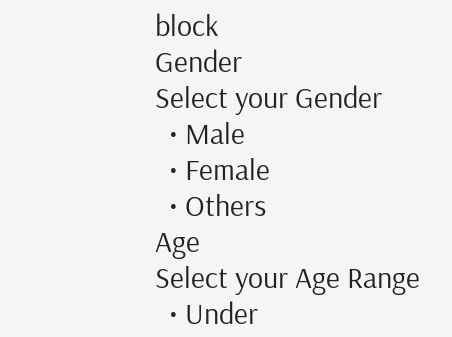block
Gender
Select your Gender
  • Male
  • Female
  • Others
Age
Select your Age Range
  • Under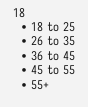18
  • 18 to 25
  • 26 to 35
  • 36 to 45
  • 45 to 55
  • 55+